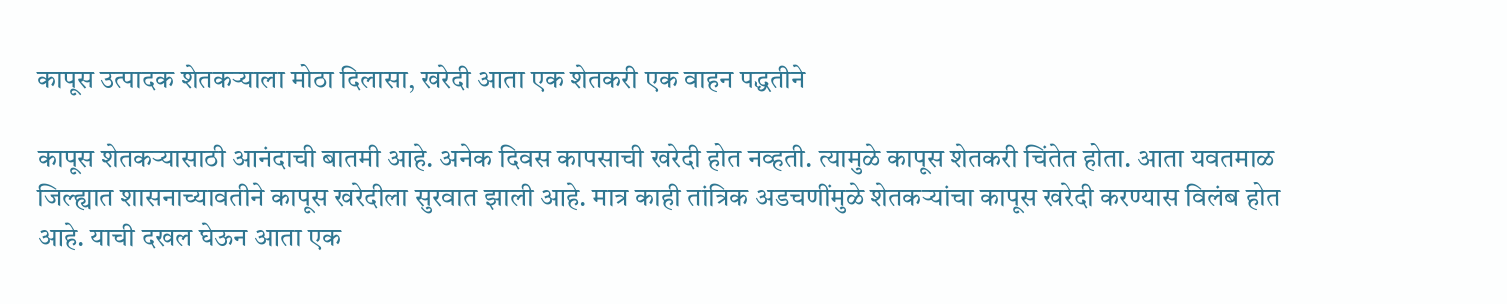कापूस उत्पादक शेतकऱ्याला मोठा दिलासा, खरेदी आता एक शेतकरी एक वाहन पद्धतीने

कापूस शेतकऱ्यासाठी आनंदाची बातमी आहे. अनेक दिवस कापसाची खरेदी होत नव्हती. त्यामुळे कापूस शेतकरी चिंतेत होता. आता यवतमाळ जिल्ह्यात शासनाच्यावतीने कापूस खरेदीला सुरवात झाली आहे. मात्र काही तांत्रिक अडचणींमुळे शेतकऱ्यांचा कापूस खरेदी करण्यास विलंब होत आहे. याची दखल घेऊन आता एक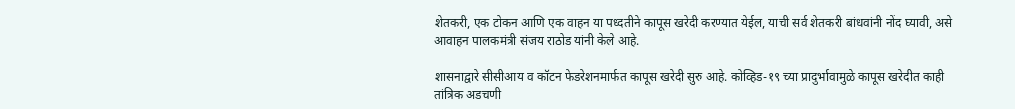शेतकरी, एक टोकन आणि एक वाहन या पध्दतीने कापूस खरेदी करण्यात येईल, याची सर्व शेतकरी बांधवांनी नोंद घ्यावी, असे आवाहन पालकमंत्री संजय राठोड यांनी केले आहे.

शासनाद्वारे सीसीआय व कॉटन फेडरेशनमार्फत कापूस खरेदी सुरु आहे. कोव्हिड-१९ च्या प्रादुर्भावामुळे कापूस खरेदीत काही तांत्रिक अडचणी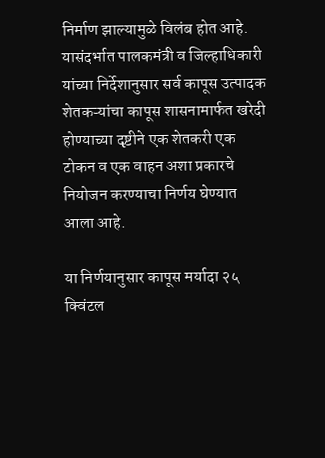निर्माण झाल्यामुळे विलंब होत आहे. यासंदर्भात पालकमंत्री व जिल्हाधिकारी यांच्या निर्देशानुसार सर्व कापूस उत्पादक शेतकऱ्यांचा कापूस शासनामार्फत खरेदी होण्याच्या दृष्टीने एक शेतकरी एक टोकन व एक वाहन अशा प्रकारचे नियोजन करण्याचा निर्णय घेण्यात आला आहे.

या निर्णयानुसार कापूस मर्यादा २५ क्विंटल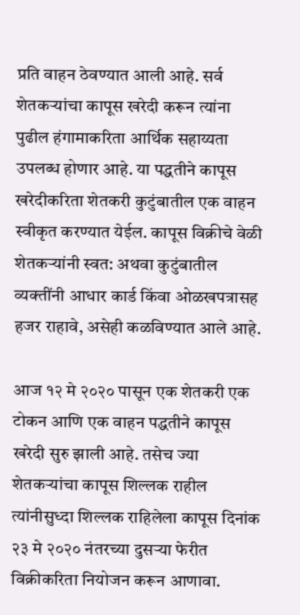प्रति वाहन ठेवण्यात आली आहे. सर्व शेतकऱ्यांचा कापूस खरेदी करून त्यांना पुढील हंगामाकरिता आर्थिक सहाय्यता उपलब्ध होणार आहे. या पद्धतीने कापूस खरेदीकरिता शेतकरी कुटुंबातील एक वाहन स्वीकृत करण्यात येईल. कापूस विक्रीचे वेळी शेतकऱ्यांनी स्वत: अथवा कुटुंबातील व्यक्तींनी आधार कार्ड किंवा ओळखपत्रासह हजर राहावे, असेही कळविण्यात आले आहे.

आज १२ मे २०२० पासून एक शेतकरी एक टोकन आणि एक वाहन पद्धतीने कापूस खरेदी सुरु झाली आहे. तसेच ज्या शेतकऱ्यांचा कापूस शिल्लक राहील त्यांनीसुध्दा शिल्लक राहिलेला कापूस दिनांक २३ मे २०२० नंतरच्या दुसऱ्या फेरीत विक्रीकरिता नियोजन करून आणावा.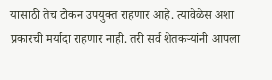यासाठी तेच टोकन उपयुक्त राहणार आहे. त्यावेळेस अशा प्रकारची मर्यादा राहणार नाही. तरी सर्व शेतकऱ्यांनी आपला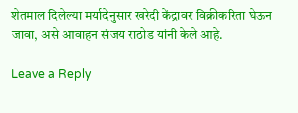शेतमाल दिलेल्या मर्यादेनुसार खरेदी केंद्रावर विक्रीकरिता घेऊन जावा, असे आवाहन संजय राठोड यांनी केले आहे.

Leave a Reply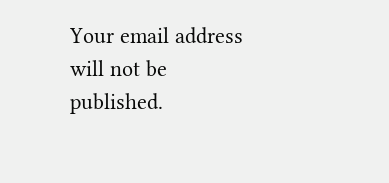Your email address will not be published.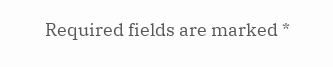Required fields are marked *